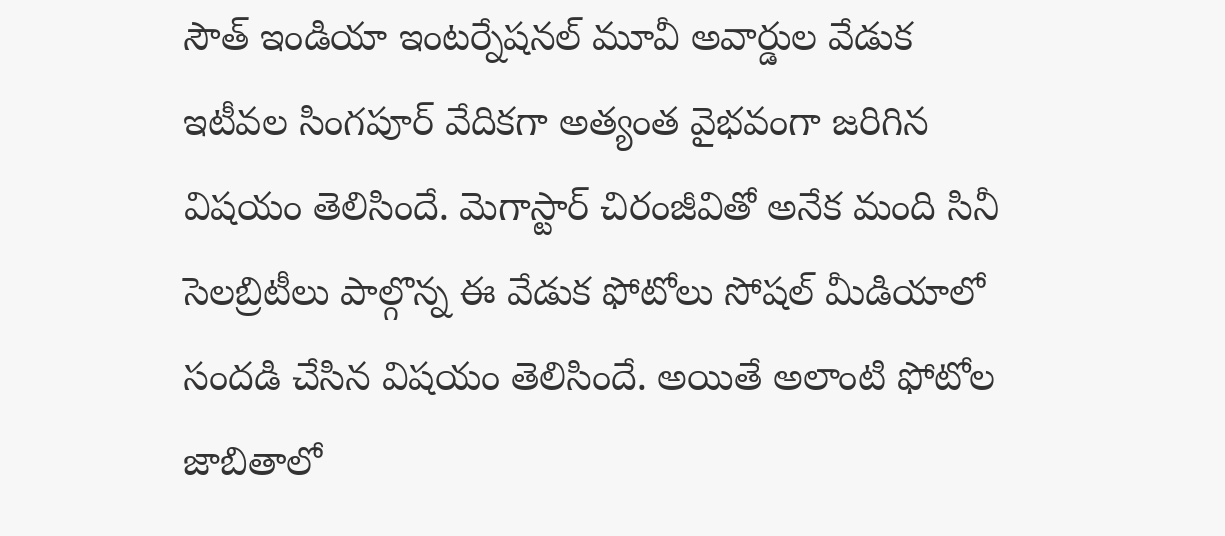సౌత్ ఇండియా ఇంటర్నేషనల్ మూవీ అవార్డుల వేడుక ఇటీవల సింగపూర్ వేదికగా అత్యంత వైభవంగా జరిగిన విషయం తెలిసిందే. మెగాస్టార్ చిరంజీవితో అనేక మంది సినీ సెలబ్రిటీలు పాల్గొన్న ఈ వేడుక ఫోటోలు సోషల్ మీడియాలో సందడి చేసిన విషయం తెలిసిందే. అయితే అలాంటి ఫోటోల జాబితాలో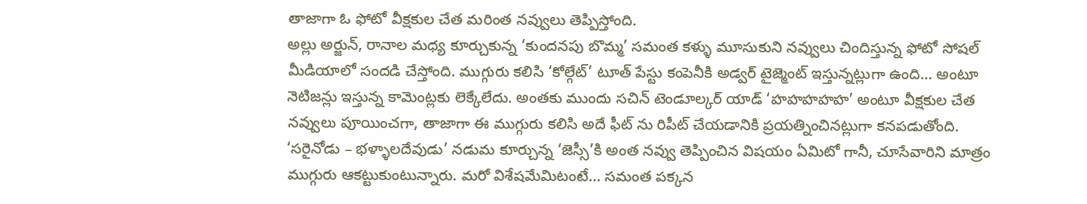తాజాగా ఓ ఫోటో వీక్షకుల చేత మరింత నవ్వులు తెప్పిస్తోంది.
అల్లు అర్జున్, రానాల మధ్య కూర్చుకున్న ‘కుందనపు బొమ్మ’ సమంత కళ్ళు మూసుకుని నవ్వులు చిందిస్తున్న ఫోటో సోషల్ మీడియాలో సందడి చేస్తోంది. ముగ్గురు కలిసి ‘కోల్గేట్’ టూత్ పేస్టు కంపెనీకి అడ్వర్ టైజ్మెంట్ ఇస్తున్నట్లుగా ఉంది… అంటూ నెటిజన్లు ఇస్తున్న కామెంట్లకు లెక్కేలేదు. అంతకు ముందు సచిన్ టెండూల్కర్ యాడ్ ‘హహహహహ’ అంటూ వీక్షకుల చేత నవ్వులు పూయించగా, తాజాగా ఈ ముగ్గురు కలిసి అదే ఫీట్ ను రిపీట్ చేయడానికి ప్రయత్నించినట్లుగా కనపడుతోంది.
‘సరైనోడు – భళ్ళాలదేవుడు’ నడుమ కూర్చున్న ‘జెస్సీ’కి అంత నవ్వు తెప్పించిన విషయం ఏమిటో గానీ, చూసేవారిని మాత్రం ముగ్గురు ఆకట్టుకుంటున్నారు. మరో విశేషమేమిటంటే… సమంత పక్కన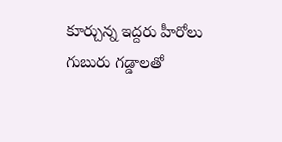కూర్చున్న ఇద్దరు హీరోలు గుబురు గడ్డాలతో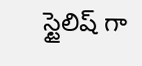స్టైలిష్ గా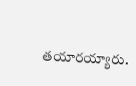తయారయ్యారు.